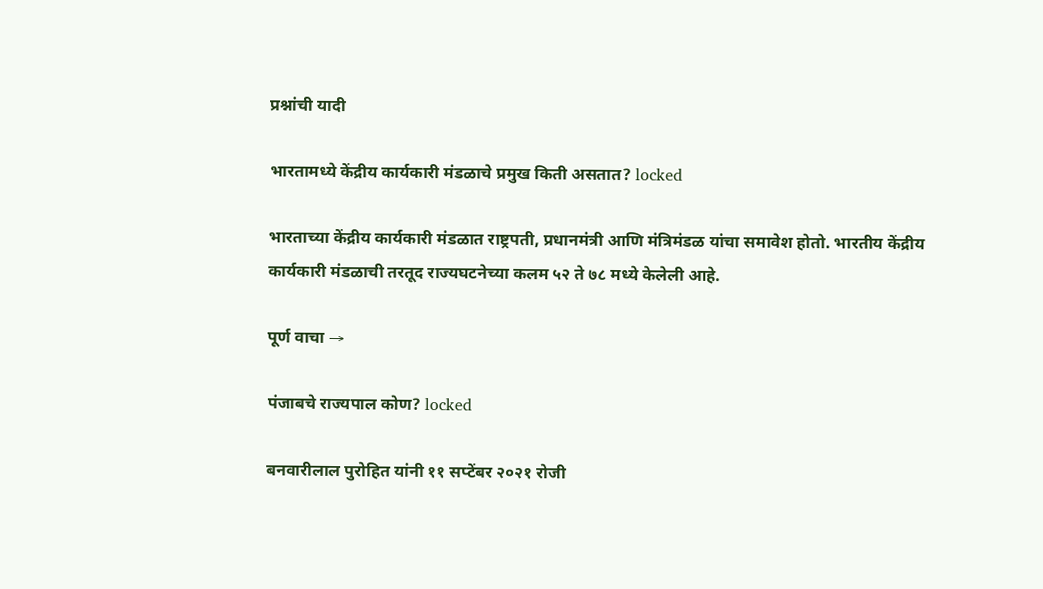प्रश्नांची यादी

भारतामध्ये केंद्रीय कार्यकारी मंडळाचे प्रमुख किती असतात? locked

भारताच्या केंद्रीय कार्यकारी मंडळात राष्ट्रपती, प्रधानमंत्री आणि मंत्रिमंडळ यांचा समावेश होतो. भारतीय केंद्रीय कार्यकारी मंडळाची तरतूद राज्यघटनेच्या कलम ५२ ते ७८ मध्ये केलेली आहे.

पूर्ण वाचा →

पंजाबचे राज्यपाल कोण? locked

बनवारीलाल पुरोहित यांनी ११ सप्टेंबर २०२१ रोजी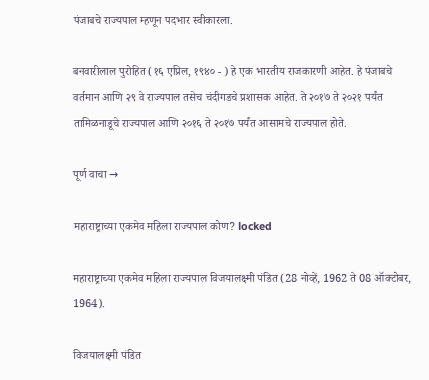पंजाबचे राज्यपाल म्हणून पदभार स्वीकारला.

बनवारीलाल पुरोहित (१६ एप्रिल, १९४० - ) हे एक भारतीय राजकारणी आहेत. हे पंजाबचे वर्तमान आणि २९ वे राज्यपाल तसेच चंदीगडचे प्रशासक आहेत. ते २०१७ ते २०२१ पर्यंत तामिळनाडूचे राज्यपाल आणि २०१६ ते २०१७ पर्यंत आसामचे राज्यपाल होते.

पूर्ण वाचा →

महाराष्ट्राच्या एकमेव महिला राज्यपाल कोण? locked

महाराष्ट्राच्या एकमेव महिला राज्यपाल विजयालक्ष्मी पंडित (28 नोव्हें, 1962 ते 08 ऑक्टोबर, 1964).

विजयालक्ष्मी पंडित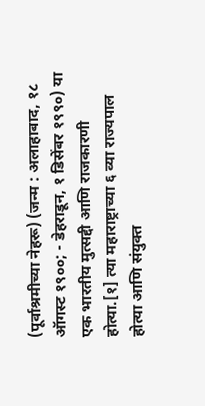(पूर्वाश्रमीच्या नेहरू) (जन्म : अलाहाबाद, १८ ऑगस्ट १९००; - डेहराडून, १ डिसेंबर १९९०) या एक भारतीय मुत्सद्दी आणि राजकारणी होत्या.[१] त्या महाराष्ट्राच्या ६ व्या राज्यपाल होत्या आणि संयुक्त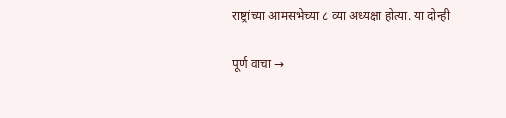राष्ट्रांच्या आमसभेच्या ८ व्या अध्यक्षा होत्या. या दोन्ही

पूर्ण वाचा →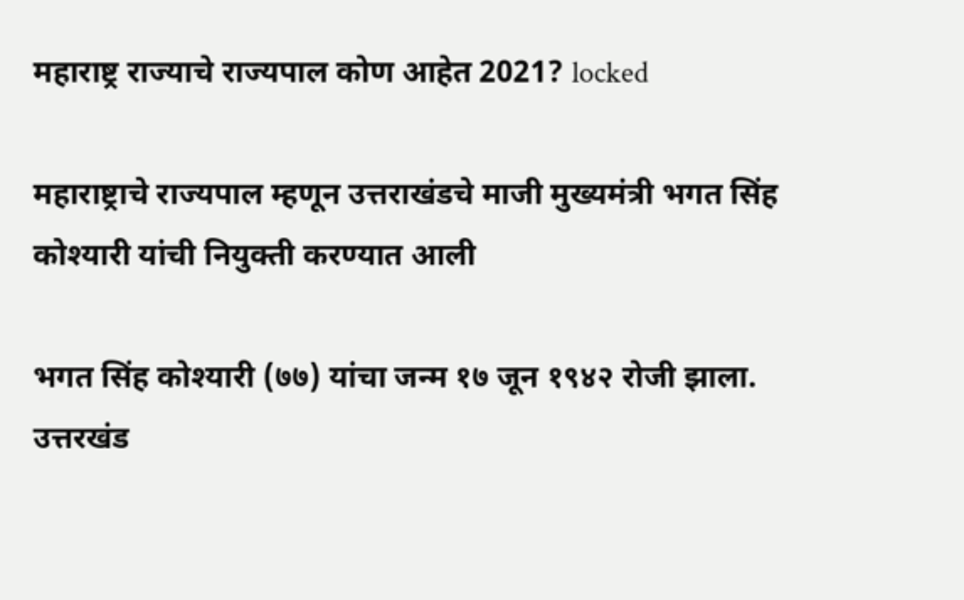महाराष्ट्र राज्याचे राज्यपाल कोण आहेत 2021? locked

महाराष्ट्राचे राज्यपाल म्हणून उत्तराखंडचे माजी मुख्यमंत्री भगत सिंह कोश्यारी यांची नियुक्ती करण्यात आली

भगत सिंह कोश्यारी (७७) यांचा जन्म १७ जून १९४२ रोजी झाला. उत्तरखंड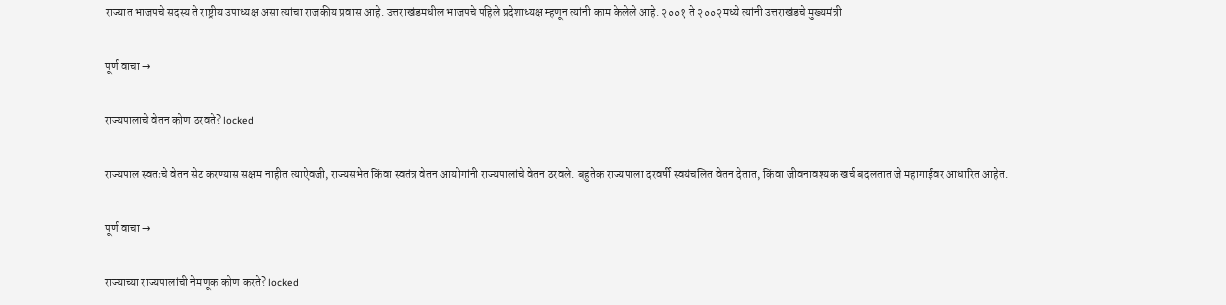राज्यात भाजपचे सदस्य ते राष्ट्रीय उपाध्यक्ष असा त्यांचा राजकीय प्रवास आहे. उत्तराखंडमधील भाजपचे पहिले प्रदेशाध्यक्ष म्हणून त्यांनी काम केलेले आहे. २००१ ते २००२मध्ये त्यांनी उत्तराखंडचे मुख्यमंत्री

पूर्ण वाचा →

राज्यपालाचे वेतन कोण ठरवते? locked

राज्यपाल स्वतःचे वेतन सेट करण्यास सक्षम नाहीत त्याऐवजी, राज्यसभेत किंवा स्वतंत्र वेतन आयोगांनी राज्यपालांचे वेतन ठरवले. बहुतेक राज्यपाला दरवर्षी स्वयंचलित वेतन देतात, किंवा जीवनावश्यक खर्च बदलतात जे महागाईवर आधारित आहेत.

पूर्ण वाचा →

राज्याच्या राज्यपालांची नेमणूक कोण करते? locked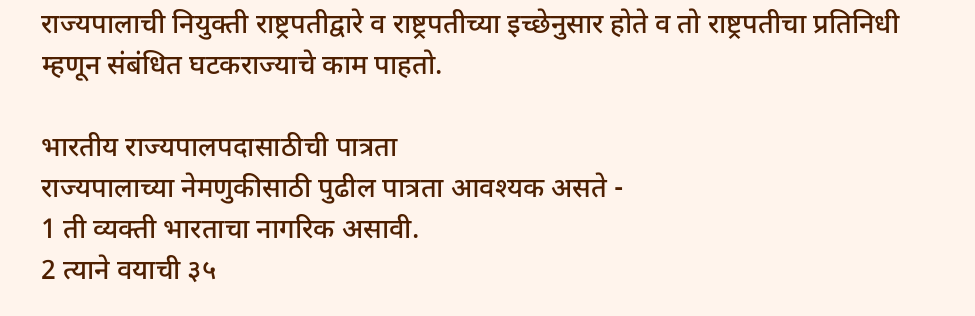राज्यपालाची नियुक्ती राष्ट्रपतीद्वारे व राष्ट्रपतीच्या इच्छेनुसार होते व तो राष्ट्रपतीचा प्रतिनिधी म्हणून संबंधित घटकराज्याचे काम पाहतो.

भारतीय राज्यपालपदासाठीची पात्रता
राज्यपालाच्या नेमणुकीसाठी पुढील पात्रता आवश्यक असते -
1 ती व्यक्ती भारताचा नागरिक असावी.
2 त्याने वयाची ३५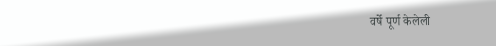वर्षे पूर्ण केलेली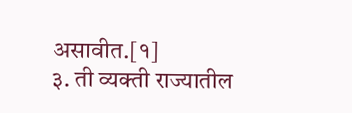असावीत.[१]
३. ती व्यक्ती राज्यातील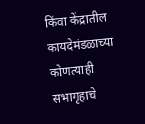किंवा केंद्रातील कायदेमंडळाच्या कोणत्याही सभागृहाचे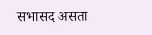सभासद असता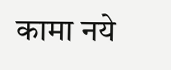कामा नये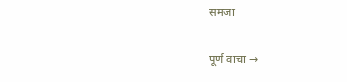समजा

पूर्ण वाचा →